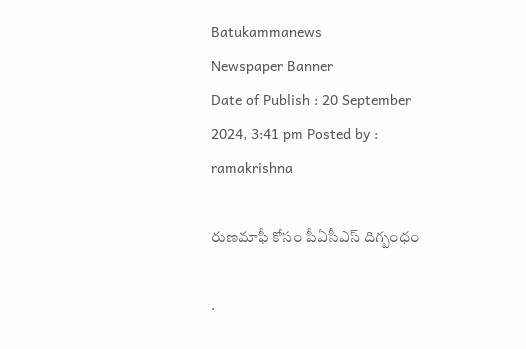Batukammanews
Newspaper Banner
Date of Publish : 20 September 2024, 3:41 pm Posted by : ramakrishna

రుణమాఫీ కోసం పీఏసీఎస్ దిగ్బంధం

.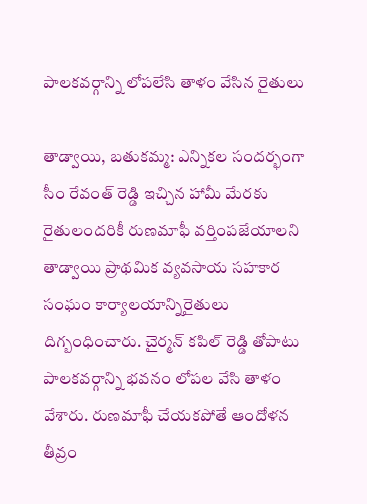పాలకవర్గాన్ని లోపలేసి తాళం వేసిన రైతులు

తాడ్వాయి, బతుకమ్మ: ఎన్నికల సందర్భంగా సీం రేవంత్ రెడ్డి ఇచ్చిన హామీ మేరకు రైతులందరికీ రుణమాఫీ వర్తింపజేయాలని తాడ్వాయి ప్రాథమిక వ్యవసాయ సహకార సంఘం కార్యాలయాన్నిరైతులు దిగ్బంధించారు. చైర్మన్ కపిల్ రెడ్డి తోపాటు పాలకవర్గాన్ని భవనం లోపల వేసి తాళం వేశారు. రుణమాఫీ చేయకపోతే ఆందోళన తీవ్రం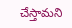చేస్తామని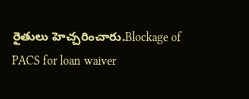రైతులు హెచ్చరించారు.Blockage of PACS for loan waiver